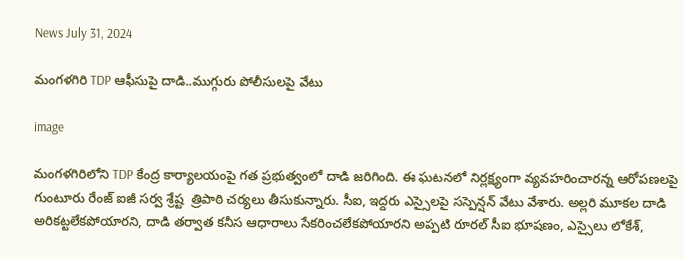News July 31, 2024

మంగళగిరి TDP ఆఫీసుపై దాడి..ముగ్గురు పోలీసులపై వేటు

image

మంగళగిరిలోని TDP కేంద్ర కార్యాలయంపై గత ప్రభుత్వంలో దాడి జరిగింది. ఈ ఘటనలో నిర్లక్ష్యంగా వ్యవహరించారన్న ఆరోపణలపై గుంటూరు రేంజ్ ఐజీ సర్వ శ్రేష్ట  త్రిపాఠి చర్యలు తీసుకున్నారు. సీఐ, ఇద్దరు ఎస్సైలపై సస్పెన్షన్ వేటు వేశారు. అల్లరి మూకల దాడి అరికట్టలేకపోయారని, దాడి తర్వాత కనీస ఆధారాలు సేకరించలేకపోయారని అప్పటి రూరల్ సీఐ భూషణం, ఎస్సైలు లోకేశ్,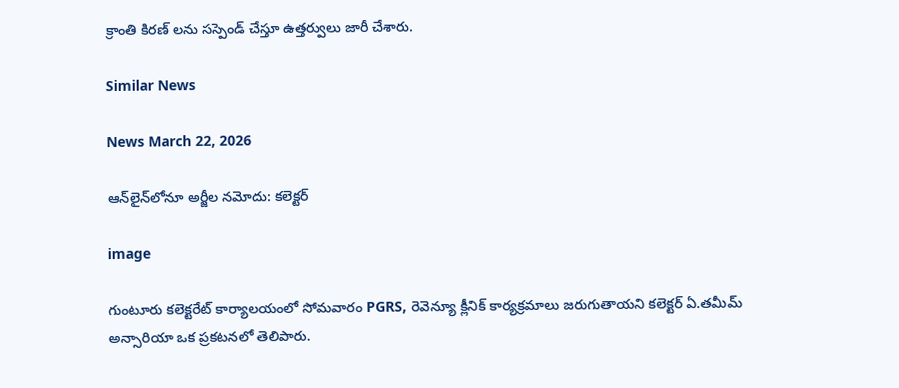క్రాంతి కిరణ్ లను సస్పెండ్ చేస్తూ ఉత్తర్వులు జారీ చేశారు.

Similar News

News March 22, 2026

ఆన్‌లైన్‌లోనూ అర్జీల నమోదు: కలెక్టర్

image

గుంటూరు కలెక్టరేట్ కార్యాలయంలో సోమవారం PGRS, రెవెన్యూ క్లీనిక్ కార్యక్రమాలు జరుగుతాయని కలెక్టర్ ఏ.తమీమ్ అన్సారియా ఒక ప్రకటనలో తెలిపారు.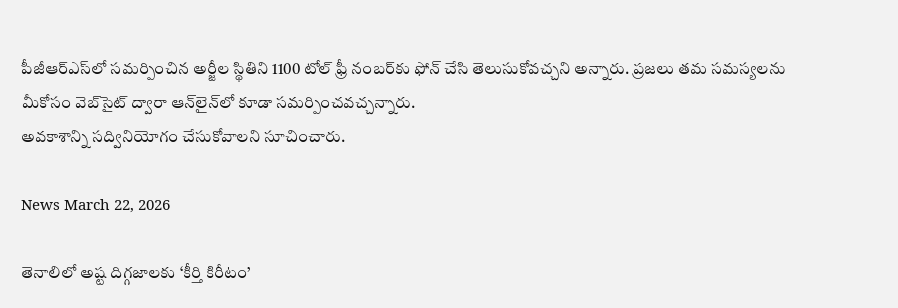పీజీఆర్ఎస్‌లో సమర్పించిన అర్జీల స్థితిని 1100 టోల్ ఫ్రీ నంబర్‌కు ఫోన్ చేసి తెలుసుకోవచ్చని అన్నారు. ప్రజలు తమ సమస్యలను మీకోసం వెబ్‌సైట్ ద్వారా ఆన్‌లైన్‌లో కూడా సమర్పించవచ్చన్నారు.
అవకాశాన్ని సద్వినియోగం చేసుకోవాలని సూచించారు.

News March 22, 2026

తెనాలిలో అష్ట దిగ్గజాలకు ‘కీర్తి కిరీటం’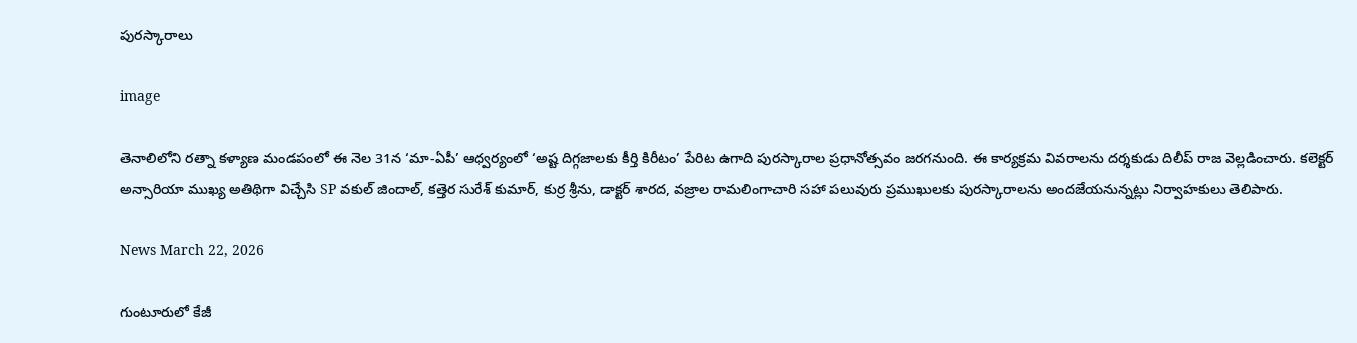పురస్కారాలు

image

తెనాలిలోని రత్నా కళ్యాణ మండపంలో ఈ నెల 31న ‘మా-ఏపీ’ ఆధ్వర్యంలో ‘అష్ట దిగ్గజాలకు కీర్తి కిరీటం’ పేరిట ఉగాది పురస్కారాల ప్రధానోత్సవం జరగనుంది. ఈ కార్యక్రమ వివరాలను దర్శకుడు దిలీప్ రాజ వెల్లడించారు. కలెక్టర్ అన్సారియా ముఖ్య అతిథిగా విచ్చేసి SP వకుల్ జిందాల్, కత్తెర సురేశ్ కుమార్, కుర్ర శ్రీను, డాక్టర్ శారద, వజ్రాల రామలింగాచారి సహా పలువురు ప్రముఖులకు పురస్కారాలను అందజేయనున్నట్లు నిర్వాహకులు తెలిపారు.

News March 22, 2026

గుంటూరులో కేజీ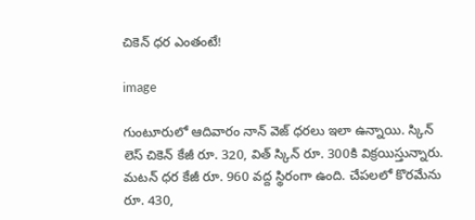చికెన్ ధర ఎంతంటే!

image

గుంటూరులో ఆదివారం నాన్ వెజ్ ధరలు ఇలా ఉన్నాయి. స్కిన్ లెస్ చికెన్ కేజీ రూ. 320, విత్ స్కిన్ రూ. 300కి విక్రయిస్తున్నారు. మటన్ ధర కేజీ రూ. 960 వద్ద స్థిరంగా ఉంది. చేపలలో కొరమేను రూ. 430,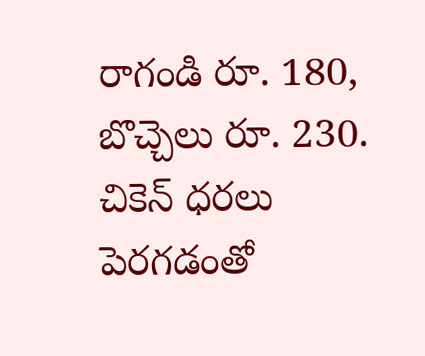రాగండి రూ. 180, బొచ్చెలు రూ. 230. చికెన్ ధరలు పెరగడంతో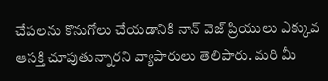చేపలను కొనుగోలు చేయడానికి నాన్ వెజ్ ప్రియులు ఎక్కువ ఆసక్తి చూపుతున్నారని వ్యాపారులు తెలిపారు. మరి మీ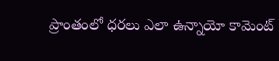ప్రాంతంలో ధరలు ఎలా ఉన్నాయో కామెంట్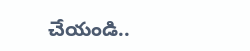చేయండి..